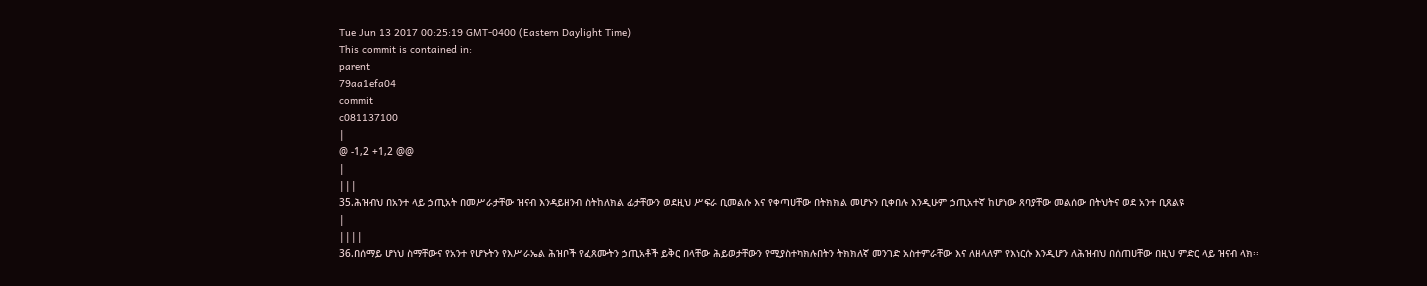Tue Jun 13 2017 00:25:19 GMT-0400 (Eastern Daylight Time)
This commit is contained in:
parent
79aa1efa04
commit
c081137100
|
@ -1,2 +1,2 @@
|
|||
35.ሕዝብህ በአንተ ላይ ኃጢአት በመሥራታቸው ዝናብ እንዳይዘንብ ስትከለክል ፊታቸውን ወደዚህ ሥፍራ ቢመልሱ እና የቀጣሀቸው በትክክል መሆኑን ቢቀበሉ እንዲሁም ኃጢአተኛ ከሆነው ጸባያቸው መልሰው በትህትና ወደ አንተ ቢጸልዩ
|
||||
36.በሰማይ ሆነህ ስማቸውና የአንተ የሆኑትን የእሥራኤል ሕዝቦች የፈጸሙትን ኃጢአቶች ይቅር በላቸው ሕይወታቸውን የሚያስተካክሉበትን ትክክለኛ መንገድ አስተምራቸው እና ለዘላለም የእነርሱ እንዲሆን ለሕዝብህ በሰጠሀቸው በዚህ ምድር ላይ ዝናብ ላክ፡፡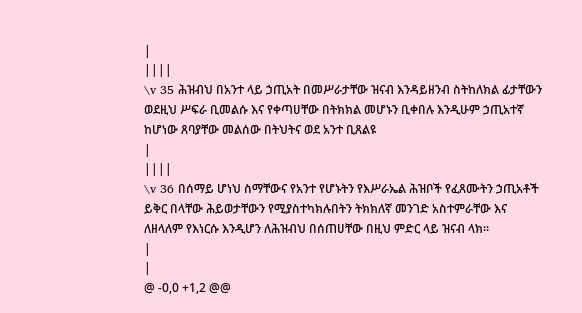|
||||
\v 35 ሕዝብህ በአንተ ላይ ኃጢአት በመሥራታቸው ዝናብ እንዳይዘንብ ስትከለክል ፊታቸውን ወደዚህ ሥፍራ ቢመልሱ እና የቀጣሀቸው በትክክል መሆኑን ቢቀበሉ እንዲሁም ኃጢአተኛ ከሆነው ጸባያቸው መልሰው በትህትና ወደ አንተ ቢጸልዩ
|
||||
\v 36 በሰማይ ሆነህ ስማቸውና የአንተ የሆኑትን የእሥራኤል ሕዝቦች የፈጸሙትን ኃጢአቶች ይቅር በላቸው ሕይወታቸውን የሚያስተካክሉበትን ትክክለኛ መንገድ አስተምራቸው እና ለዘላለም የእነርሱ እንዲሆን ለሕዝብህ በሰጠሀቸው በዚህ ምድር ላይ ዝናብ ላክ፡፡
|
|
@ -0,0 +1,2 @@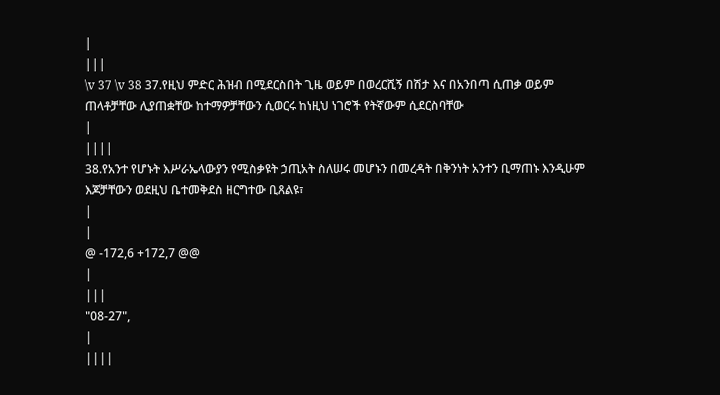|
|||
\v 37 \v 38 37.የዚህ ምድር ሕዝብ በሚደርስበት ጊዜ ወይም በወረርሺኝ በሽታ እና በአንበጣ ሲጠቃ ወይም ጠላቶቻቸው ሊያጠቋቸው ከተማዎቻቸውን ሲወርሩ ከነዚህ ነገሮች የትኛውም ሲደርስባቸው
|
||||
38.የአንተ የሆኑት እሥራኤላውያን የሚስቃዩት ኃጢአት ስለሠሩ መሆኑን በመረዳት በቅንነት አንተን ቢማጠኑ እንዲሁም እጆቻቸውን ወደዚህ ቤተመቅደስ ዘርግተው ቢጸልዩ፣
|
|
@ -172,6 +172,7 @@
|
|||
"08-27",
|
||||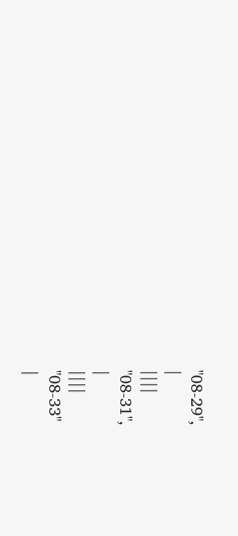"08-29",
|
||||
"08-31",
|
||||
"08-33"
|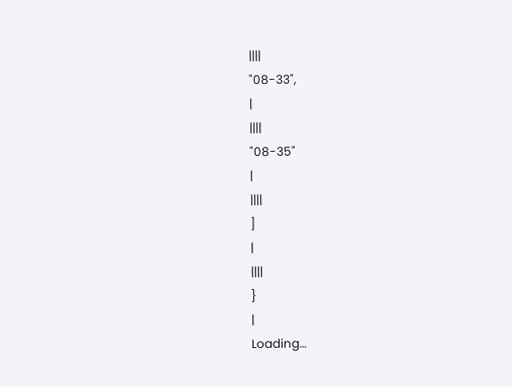||||
"08-33",
|
||||
"08-35"
|
||||
]
|
||||
}
|
Loading…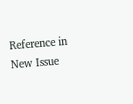Reference in New Issue